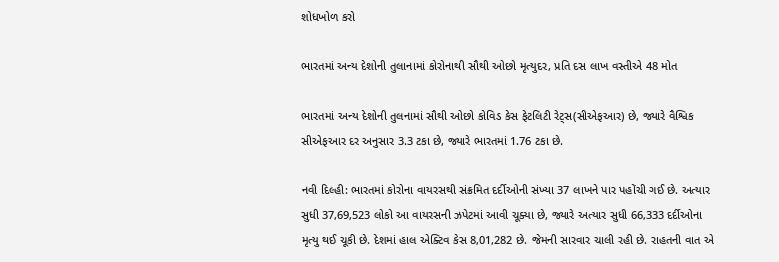શોધખોળ કરો

ભારતમાં અન્ય દેશોની તુલાનામાં કોરોનાથી સૌથી ઓછો મૃત્યુદર, પ્રતિ દસ લાખ વસ્તીએ 48 મોત

ભારતમાં અન્ય દેશોની તુલનામાં સૌથી ઓછો કોવિડ કેસ ફેટલિટી રેટ્સ(સીએફઆર) છે, જ્યારે વૈશ્વિક સીએફઆર દર અનુસાર 3.3 ટકા છે, જ્યારે ભારતમાં 1.76 ટકા છે.

નવી દિલ્હી: ભારતમાં કોરોના વાયરસથી સંક્રમિત દર્દીઓની સંખ્યા 37 લાખને પાર પહોંચી ગઈ છે. અત્યાર સુધી 37,69,523 લોકો આ વાયરસની ઝપેટમાં આવી ચૂક્યા છે, જ્યારે અત્યાર સુધી 66,333 દર્દીઓના મૃત્યુ થઈ ચૂકી છે. દેશમાં હાલ એક્ટિવ કેસ 8,01,282 છે. જેમની સારવાર ચાલી રહી છે. રાહતની વાત એ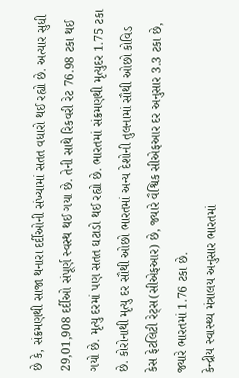છે કે, સંક્રમણથી સાજા થનારા દર્દીઓની સંખ્યામાં સતત વધારો થઈ રહ્યો છે. અત્યાર સુધી 29,01,908 દર્દીઓ સંપૂર્ણ સ્વસ્થ થઈ ગયા છે. તેની સાથે રિકવરી રેટ 76.98 ટકા થઈ ગયો છે. મૃત્યુ દરમાં પણ સતત ઘટાડો થઈ રહ્યો છે. ભારતમાં સંક્રમણથી મૃત્યુદર 1.75 ટકા છે. કોરોનાથી મૃત્યુ દર સૌથી ઓછો ભારતમાં અન્ય દેશોની તુલનામાં સૌથી ઓછો કોવિડ કેસ ફેટલિટી રેટ્સ(સીએફઆર) છે, જ્યારે વૈશ્વિક સીએફઆર દર અનુસાર 3.3 ટકા છે, જ્યારે ભારતમાં 1.76 ટકા છે.
કેન્દ્રીય સ્વાસ્થ્ય મંત્રાલય અનુસાર ભારતમાં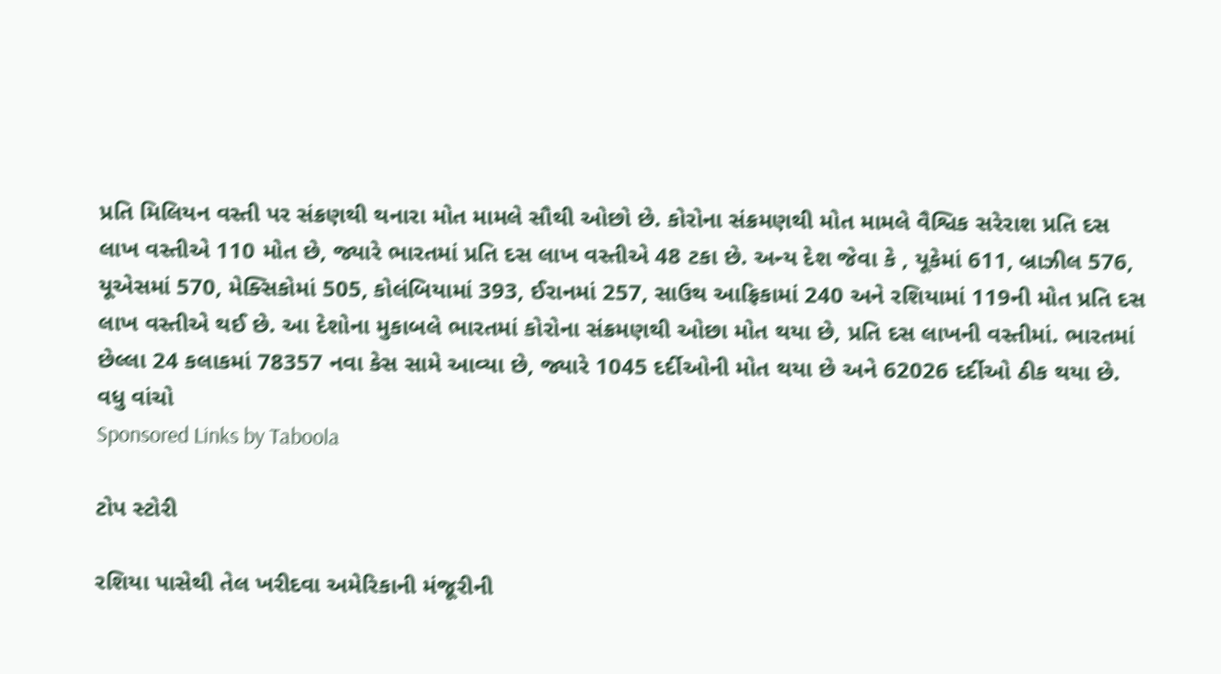પ્રતિ મિલિયન વસ્તી પર સંક્રણથી થનારા મોત મામલે સૌથી ઓછો છે. કોરોના સંક્રમણથી મોત મામલે વૈશ્વિક સરેરાશ પ્રતિ દસ લાખ વસ્તીએ 110 મોત છે, જ્યારે ભારતમાં પ્રતિ દસ લાખ વસ્તીએ 48 ટકા છે. અન્ય દેશ જેવા કે , યૂકેમાં 611, બ્રાઝીલ 576, યૂએસમાં 570, મેક્સિકોમાં 505, કોલંબિયામાં 393, ઈરાનમાં 257, સાઉથ આફ્રિકામાં 240 અને રશિયામાં 119ની મોત પ્રતિ દસ લાખ વસ્તીએ થઈ છે. આ દેશોના મુકાબલે ભારતમાં કોરોના સંક્રમણથી ઓછા મોત થયા છે, પ્રતિ દસ લાખની વસ્તીમાં. ભારતમાં છેલ્લા 24 કલાકમાં 78357 નવા કેસ સામે આવ્યા છે, જ્યારે 1045 દર્દીઓની મોત થયા છે અને 62026 દર્દીઓ ઠીક થયા છે.
વધુ વાંચો
Sponsored Links by Taboola

ટોપ સ્ટોરી

રશિયા પાસેથી તેલ ખરીદવા અમેરિકાની મંજૂરીની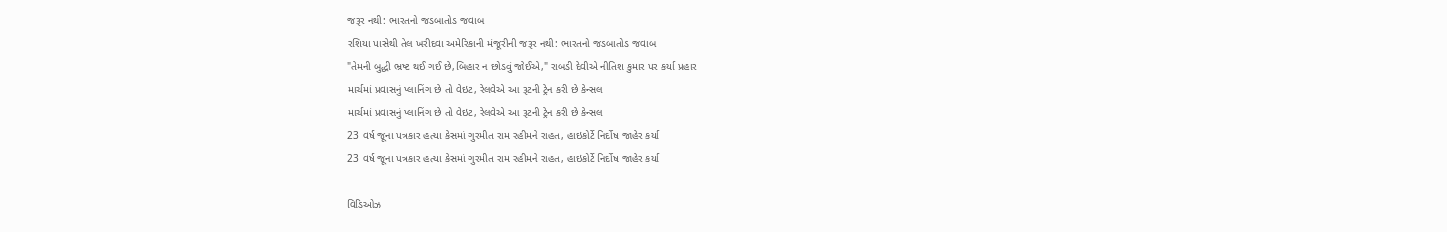જરૂર નથી: ભારતનો જડબાતોડ જવાબ
રશિયા પાસેથી તેલ ખરીદવા અમેરિકાની મંજૂરીની જરૂર નથી: ભારતનો જડબાતોડ જવાબ
"તેમની બુદ્ધી ભ્રષ્ટ થઈ ગઈ છે,બિહાર ન છોડવું જોઈએ," રાબડી દેવીએ નીતિશ કુમાર પર કર્યા પ્રહાર
માર્ચમાં પ્રવાસનું પ્લાનિંગ છે તો વેઇટ, રેલવેએ આ રૂટની ટ્રેન કરી છે કેન્સલ
માર્ચમાં પ્રવાસનું પ્લાનિંગ છે તો વેઇટ, રેલવેએ આ રૂટની ટ્રેન કરી છે કેન્સલ
23 વર્ષ જૂના પત્રકાર હત્યા કેસમાં ગુરમીત રામ રહીમને રાહત, હાઇકોર્ટે નિર્દોષ જાહેર કર્યા
23 વર્ષ જૂના પત્રકાર હત્યા કેસમાં ગુરમીત રામ રહીમને રાહત, હાઇકોર્ટે નિર્દોષ જાહેર કર્યા

વિડિઓઝ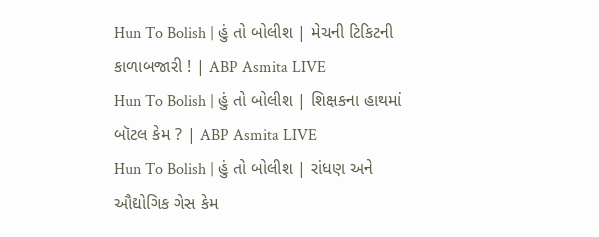Hun To Bolish | હું તો બોલીશ | મેચની ટિકિટની કાળાબજારી ! | ABP Asmita LIVE
Hun To Bolish | હું તો બોલીશ | શિક્ષકના હાથમાં બૉટલ કેમ ? | ABP Asmita LIVE
Hun To Bolish | હું તો બોલીશ | રાંધણ અને ઔદ્યોગિક ગેસ કેમ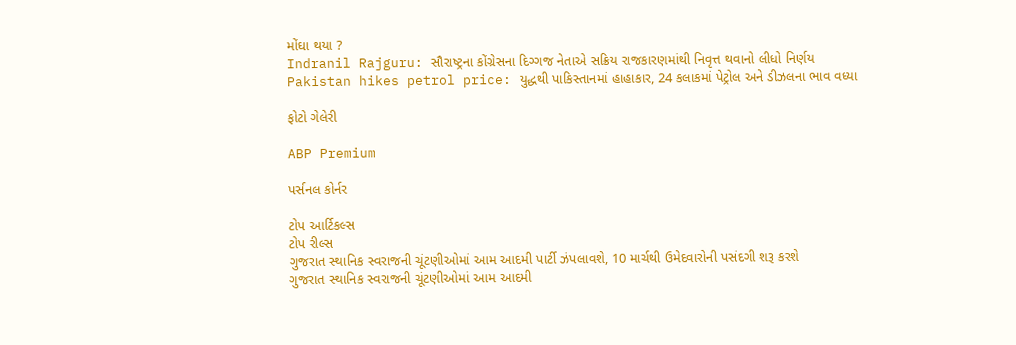મોંઘા થયા ?
Indranil Rajguru: સૌરાષ્ટ્રના કોંગ્રેસના દિગ્ગજ નેતાએ સક્રિય રાજકારણમાંથી નિવૃત્ત થવાનો લીધો નિર્ણય
Pakistan hikes petrol price: યુદ્ધથી પાકિસ્તાનમાં હાહાકાર, 24 કલાકમાં પેટ્રોલ અને ડીઝલના ભાવ વધ્યા

ફોટો ગેલેરી

ABP Premium

પર્સનલ કોર્નર

ટોપ આર્ટિકલ્સ
ટોપ રીલ્સ
ગુજરાત સ્થાનિક સ્વરાજની ચૂંટણીઓમાં આમ આદમી પાર્ટી ઝંપલાવશે, 10 માર્ચથી ઉમેદવારોની પસંદગી શરૂ કરશે
ગુજરાત સ્થાનિક સ્વરાજની ચૂંટણીઓમાં આમ આદમી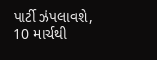પાર્ટી ઝંપલાવશે, 10 માર્ચથી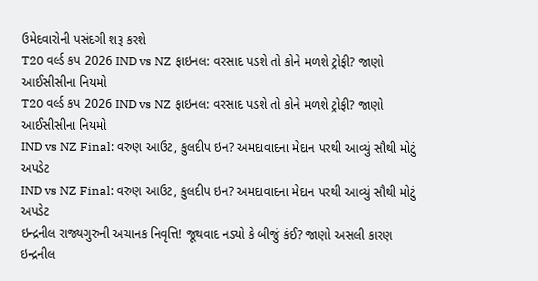ઉમેદવારોની પસંદગી શરૂ કરશે
T20 વર્લ્ડ કપ 2026 IND vs NZ ફાઇનલ: વરસાદ પડશે તો કોને મળશે ટ્રોફી? જાણો આઈસીસીના નિયમો
T20 વર્લ્ડ કપ 2026 IND vs NZ ફાઇનલ: વરસાદ પડશે તો કોને મળશે ટ્રોફી? જાણો આઈસીસીના નિયમો
IND vs NZ Final: વરુણ આઉટ, કુલદીપ ઇન? અમદાવાદના મેદાન પરથી આવ્યું સૌથી મોટું અપડેટ
IND vs NZ Final: વરુણ આઉટ, કુલદીપ ઇન? અમદાવાદના મેદાન પરથી આવ્યું સૌથી મોટું અપડેટ
ઇન્દ્રનીલ રાજ્યગુરુની અચાનક નિવૃત્તિ! જૂથવાદ નડ્યો કે બીજું કંઈ? જાણો અસલી કારણ
ઇન્દ્રનીલ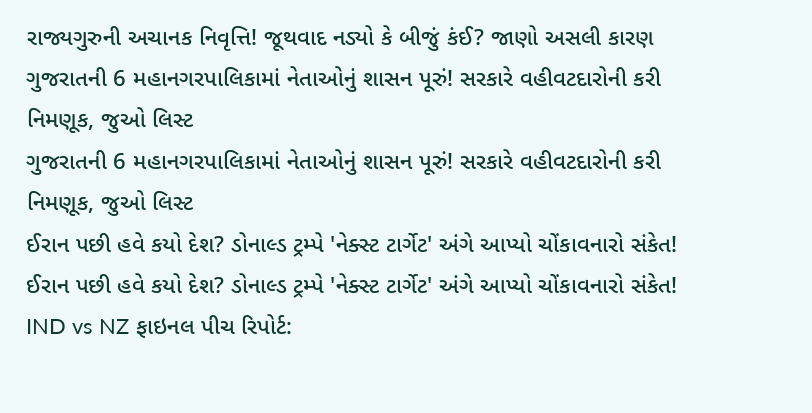રાજ્યગુરુની અચાનક નિવૃત્તિ! જૂથવાદ નડ્યો કે બીજું કંઈ? જાણો અસલી કારણ
ગુજરાતની 6 મહાનગરપાલિકામાં નેતાઓનું શાસન પૂરું! સરકારે વહીવટદારોની કરી નિમણૂક, જુઓ લિસ્ટ
ગુજરાતની 6 મહાનગરપાલિકામાં નેતાઓનું શાસન પૂરું! સરકારે વહીવટદારોની કરી નિમણૂક, જુઓ લિસ્ટ
ઈરાન પછી હવે કયો દેશ? ડોનાલ્ડ ટ્રમ્પે 'નેક્સ્ટ ટાર્ગેટ' અંગે આપ્યો ચોંકાવનારો સંકેત!
ઈરાન પછી હવે કયો દેશ? ડોનાલ્ડ ટ્રમ્પે 'નેક્સ્ટ ટાર્ગેટ' અંગે આપ્યો ચોંકાવનારો સંકેત!
IND vs NZ ફાઇનલ પીચ રિપોર્ટ: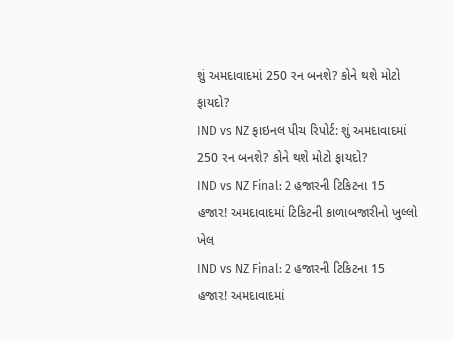શું અમદાવાદમાં 250 રન બનશે? કોને થશે મોટો ફાયદો?
IND vs NZ ફાઇનલ પીચ રિપોર્ટ: શું અમદાવાદમાં 250 રન બનશે? કોને થશે મોટો ફાયદો?
IND vs NZ Final: 2 હજારની ટિકિટના 15 હજાર! અમદાવાદમાં ટિકિટની કાળાબજારીનો ખુલ્લો ખેલ
IND vs NZ Final: 2 હજારની ટિકિટના 15 હજાર! અમદાવાદમાં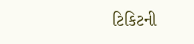ટિકિટની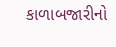કાળાબજારીનો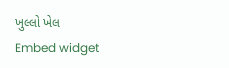ખુલ્લો ખેલ
Embed widget